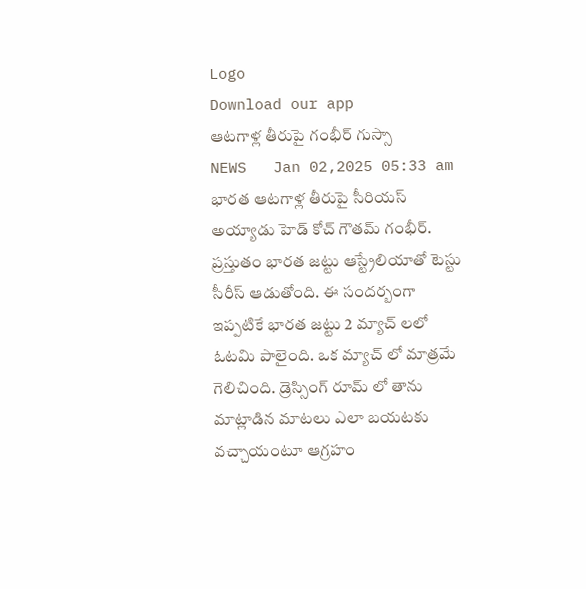Logo
Download our app
ఆట‌గాళ్ల తీరుపై గంభీర్ గుస్సా
NEWS   Jan 02,2025 05:33 am
భార‌త ఆట‌గాళ్ల తీరుపై సీరియ‌స్ అయ్యాడు హెడ్ కోచ్ గౌత‌మ్ గంభీర్. ప్ర‌స్తుతం భార‌త జ‌ట్టు ఆస్ట్రేలియాతో టెస్టు సీరీస్ ఆడుతోంది. ఈ సంద‌ర్బంగా ఇప్ప‌టికే భార‌త జ‌ట్టు 2 మ్యాచ్ ల‌లో ఓట‌మి పాలైంది. ఒక మ్యాచ్ లో మాత్ర‌మే గెలిచింది. డ్రెస్సింగ్ రూమ్ లో తాను మాట్లాడిన మాట‌లు ఎలా బ‌య‌ట‌కు వ‌చ్చాయంటూ ఆగ్ర‌హం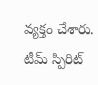వ్య‌క్తం చేశారు. టీమ్ స్పిరిట్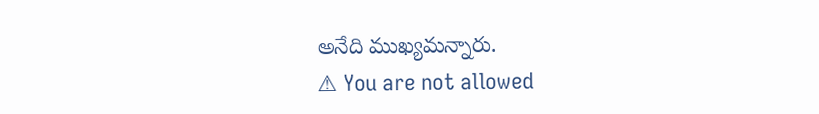అనేది ముఖ్య‌మ‌న్నారు.
⚠ You are not allowed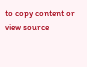to copy content or view source